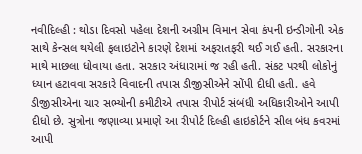નવીદિલ્હી : થોડા દિવસો પહેલા દેશની અગ્રીમ વિમાન સેવા કંપની ઇન્ડીગોની એક સાથે કેન્સલ થયેલી ફલાઇટોને કારણે દેશમાં અફરાતફરી થઈ ગઈ હતી. સરકારના માથે માછલા ધોવાયા હતા. સરકાર અંધારામાં જ રહી હતી. સંકટ પરથી લોકોનું ધ્યાન હટાવવા સરકારે વિવાદની તપાસ ડીજીસીએને સોંપી દીધી હતી. હવે ડીજીસીએના ચાર સભ્યોની કમીટીએ તપાસ રીપોર્ટ સંબંધી અધિકારીઓને આપી દીધો છે. સુત્રોના જણાવ્યા પ્રમાણે આ રીપોર્ટ દિલ્હી હાઇકોર્ટને સીલ બંધ કવરમાં આપી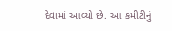દેવામાં આવ્યો છે. આ કમીટીનું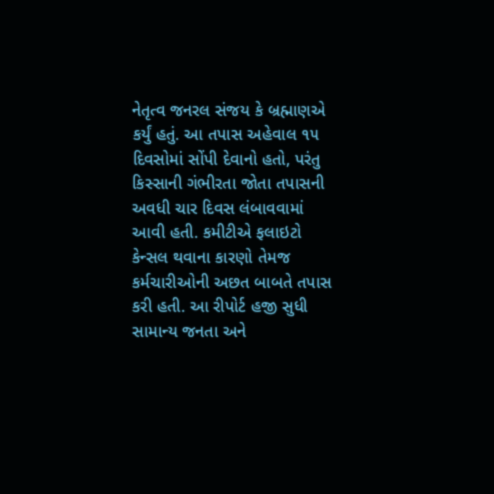નેતૃત્વ જનરલ સંજય કે બ્રહ્માણએ કર્યું હતું. આ તપાસ અહેવાલ ૧૫ દિવસોમાં સોંપી દેવાનો હતો, પરંતુ કિસ્સાની ગંભીરતા જોતા તપાસની અવધી ચાર દિવસ લંબાવવામાં આવી હતી. કમીટીએ ફલાઇટો કેન્સલ થવાના કારણો તેમજ કર્મચારીઓની અછત બાબતે તપાસ કરી હતી. આ રીપોર્ટ હજી સુધી સામાન્ય જનતા અને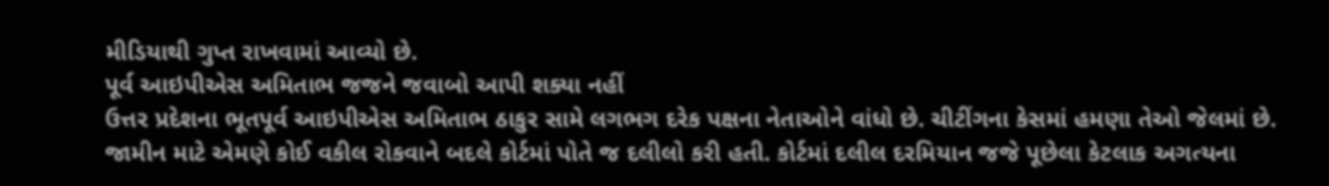મીડિયાથી ગુપ્ત રાખવામાં આવ્યો છે.
પૂર્વ આઇપીએસ અમિતાભ જજને જવાબો આપી શક્યા નહીં
ઉત્તર પ્રદેશના ભૂતપૂર્વ આઇપીએસ અમિતાભ ઠાકુર સામે લગભગ દરેક પક્ષના નેતાઓને વાંધો છે. ચીટીંગના કેસમાં હમણા તેઓ જેલમાં છે. જામીન માટે એમણે કોઈ વકીલ રોકવાને બદલે કોર્ટમાં પોતે જ દલીલો કરી હતી. કોર્ટમાં દલીલ દરમિયાન જજે પૂછેલા કેટલાક અગત્યના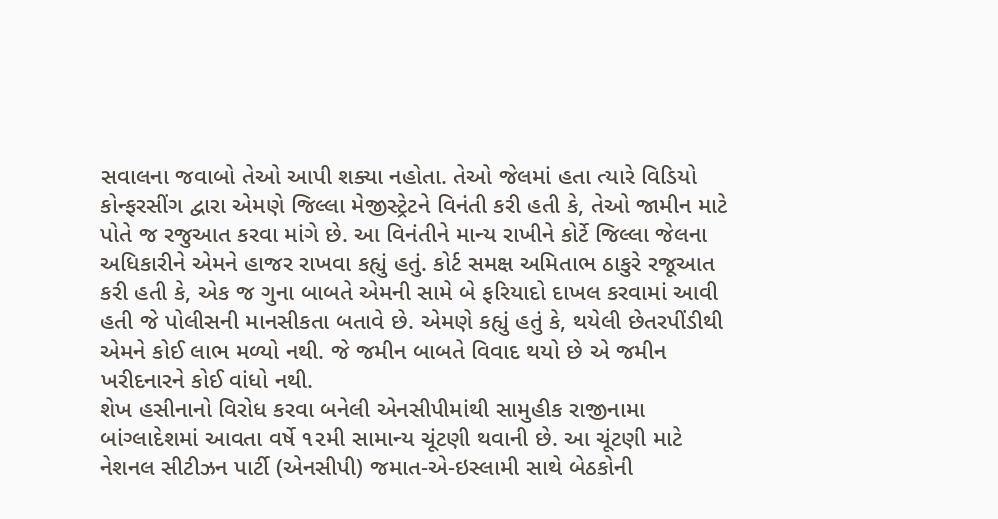સવાલના જવાબો તેઓ આપી શક્યા નહોતા. તેઓ જેલમાં હતા ત્યારે વિડિયો કોન્ફરસીંગ દ્વારા એમણે જિલ્લા મેજીસ્ટ્રેટને વિનંતી કરી હતી કે, તેઓ જામીન માટે પોતે જ રજુઆત કરવા માંગે છે. આ વિનંતીને માન્ય રાખીને કોર્ટે જિલ્લા જેલના અધિકારીને એમને હાજર રાખવા કહ્યું હતું. કોર્ટ સમક્ષ અમિતાભ ઠાકુરે રજૂઆત કરી હતી કે, એક જ ગુના બાબતે એમની સામે બે ફરિયાદો દાખલ કરવામાં આવી હતી જે પોલીસની માનસીકતા બતાવે છે. એમણે કહ્યું હતું કે, થયેલી છેતરપીંડીથી એમને કોઈ લાભ મળ્યો નથી. જે જમીન બાબતે વિવાદ થયો છે એ જમીન ખરીદનારને કોઈ વાંધો નથી.
શેખ હસીનાનો વિરોધ કરવા બનેલી એનસીપીમાંથી સામુહીક રાજીનામા
બાંગ્લાદેશમાં આવતા વર્ષે ૧૨મી સામાન્ય ચૂંટણી થવાની છે. આ ચૂંટણી માટે નેશનલ સીટીઝન પાર્ટી (એનસીપી) જમાત-એ-ઇસ્લામી સાથે બેઠકોની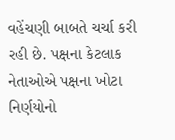વહેંચણી બાબતે ચર્ચા કરી રહી છે. પક્ષના કેટલાક નેતાઓએ પક્ષના ખોટા નિર્ણયોનો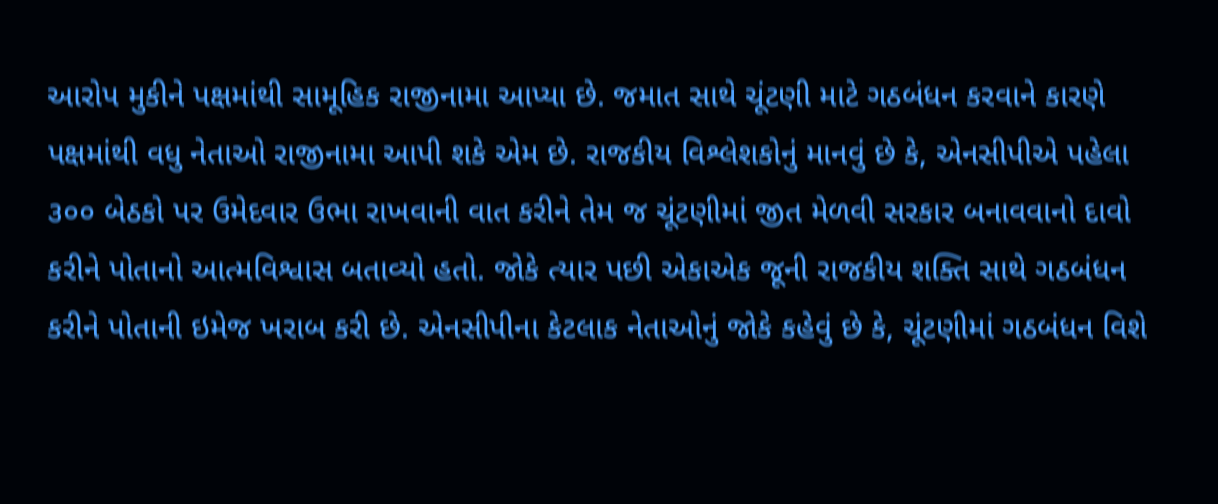આરોપ મુકીને પક્ષમાંથી સામૂહિક રાજીનામા આપ્યા છે. જમાત સાથે ચૂંટણી માટે ગઠબંધન કરવાને કારણે પક્ષમાંથી વધુ નેતાઓ રાજીનામા આપી શકે એમ છે. રાજકીય વિશ્લેશકોનું માનવું છે કે, એનસીપીએ પહેલા ૩૦૦ બેઠકો પર ઉમેદવાર ઉભા રાખવાની વાત કરીને તેમ જ ચૂંટણીમાં જીત મેળવી સરકાર બનાવવાનો દાવો કરીને પોતાનો આત્મવિશ્વાસ બતાવ્યો હતો. જોકે ત્યાર પછી એકાએક જૂની રાજકીય શક્તિ સાથે ગઠબંધન કરીને પોતાની ઇમેજ ખરાબ કરી છે. એનસીપીના કેટલાક નેતાઓનું જોકે કહેવું છે કે, ચૂંટણીમાં ગઠબંધન વિશે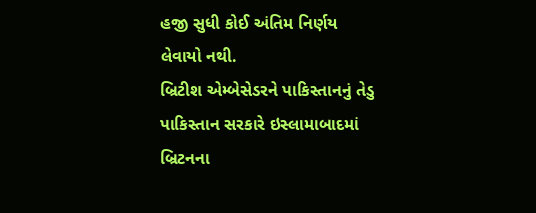હજી સુધી કોઈ અંતિમ નિર્ણય લેવાયો નથી.
બ્રિટીશ એમ્બેસેડરને પાકિસ્તાનનું તેડુ
પાકિસ્તાન સરકારે ઇસ્લામાબાદમાં બ્રિટનના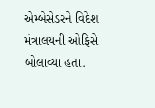એમ્બેસેડરને વિદેશ મંત્રાલયની ઓફિસે બોલાવ્યા હતા.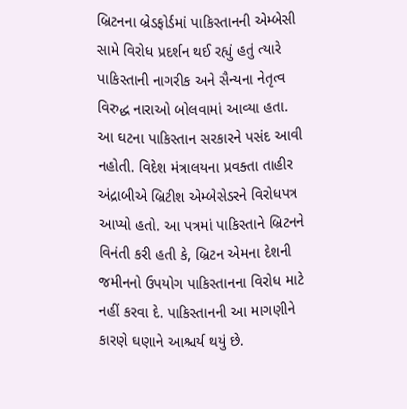બ્રિટનના બ્રેડફોર્ડમાં પાકિસ્તાનની એમ્બેસી સામે વિરોધ પ્રદર્શન થઈ રહ્યું હતું ત્યારે પાકિસ્તાની નાગરીક અને સૈન્યના નેતૃત્વ વિરુદ્ધ નારાઓ બોલવામાં આવ્યા હતા. આ ઘટના પાકિસ્તાન સરકારને પસંદ આવી નહોતી. વિદેશ મંત્રાલયના પ્રવક્તા તાહીર અંદ્રાબીએ બ્રિટીશ એમ્બેસેડરને વિરોધપત્ર આપ્યો હતો. આ પત્રમાં પાકિસ્તાને બ્રિટનને વિનંતી કરી હતી કે, બ્રિટન એમના દેશની જમીનનો ઉપયોગ પાકિસ્તાનના વિરોધ માટે નહીં કરવા દે. પાકિસ્તાનની આ માગણીને કારણે ઘણાને આશ્ચર્ય થયું છે.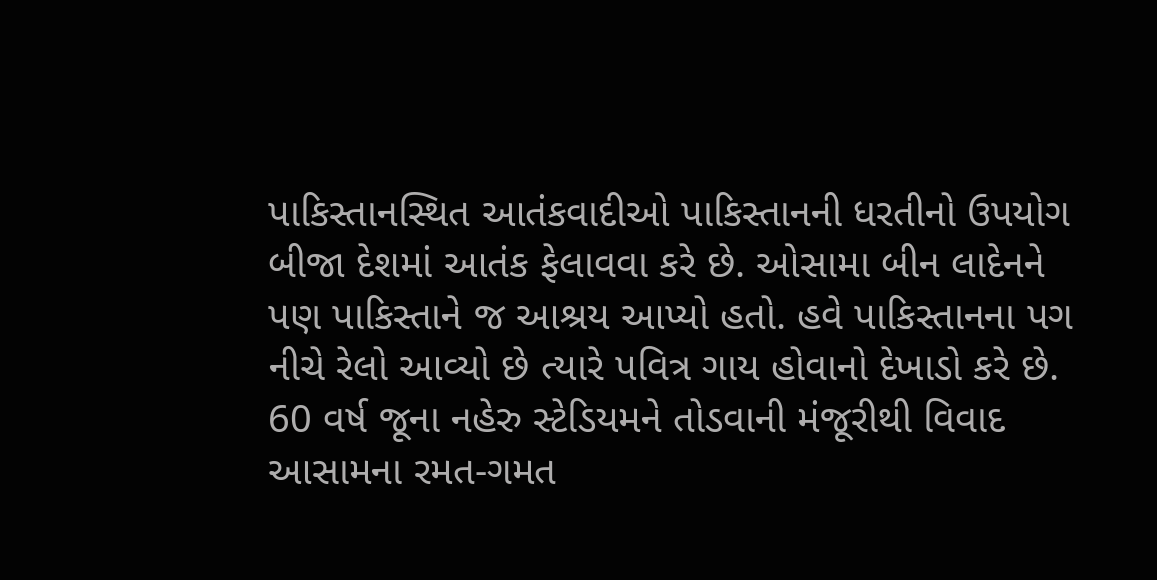પાકિસ્તાનસ્થિત આતંકવાદીઓ પાકિસ્તાનની ધરતીનો ઉપયોગ બીજા દેશમાં આતંક ફેલાવવા કરે છે. ઓસામા બીન લાદેનને પણ પાકિસ્તાને જ આશ્રય આપ્યો હતો. હવે પાકિસ્તાનના પગ નીચે રેલો આવ્યો છે ત્યારે પવિત્ર ગાય હોવાનો દેખાડો કરે છે.
60 વર્ષ જૂના નહેરુ સ્ટેડિયમને તોડવાની મંજૂરીથી વિવાદ
આસામના રમત-ગમત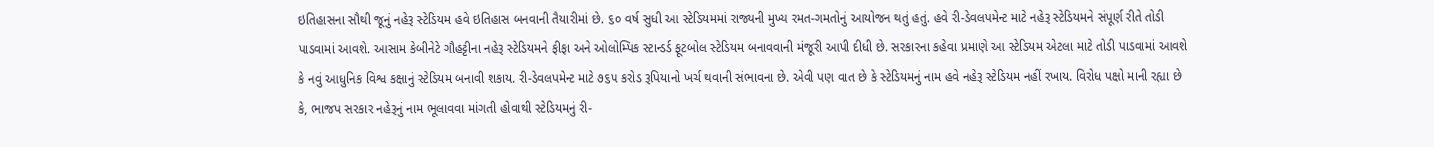ઇતિહાસના સૌથી જૂનું નહેરૂ સ્ટેડિયમ હવે ઇતિહાસ બનવાની તૈયારીમાં છે. ૬૦ વર્ષ સુધી આ સ્ટેડિયમમાં રાજ્યની મુખ્ય રમત-ગમતોનું આયોજન થતું હતું. હવે રી-ડેવલપમેન્ટ માટે નહેરૂ સ્ટેડિયમને સંપૂર્ણ રીતે તોડી પાડવામાં આવશે. આસામ કેબીનેટે ગૌહટ્ટીના નહેરૂ સ્ટેડિયમને ફીફા અને ઓલોમ્પિક સ્ટાન્ડર્ડ ફૂટબોલ સ્ટેડિયમ બનાવવાની મંજૂરી આપી દીધી છે. સરકારના કહેવા પ્રમાણે આ સ્ટેડિયમ એટલા માટે તોડી પાડવામાં આવશે કે નવું આધુનિક વિશ્વ કક્ષાનું સ્ટેડિયમ બનાવી શકાય. રી-ડેવલપમેન્ટ માટે ૭૬૫ કરોડ રૂપિયાનો ખર્ચ થવાની સંભાવના છે. એવી પણ વાત છે કે સ્ટેડિયમનું નામ હવે નહેરૂ સ્ટેડિયમ નહીં રખાય. વિરોધ પક્ષો માની રહ્યા છે કે, ભાજપ સરકાર નહેરૂનું નામ ભૂલાવવા માંગતી હોવાથી સ્ટેડિયમનું રી-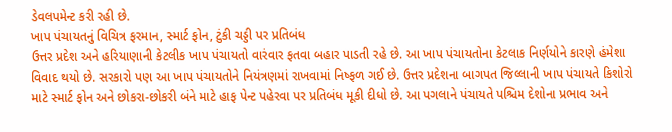ડેવલપમેન્ટ કરી રહી છે.
ખાપ પંચાયતનું વિચિત્ર ફરમાન, સ્માર્ટ ફોન, ટુંકી ચડ્ડી પર પ્રતિબંધ
ઉત્તર પ્રદેશ અને હરિયાણાની કેટલીક ખાપ પંચાયતો વારંવાર ફતવા બહાર પાડતી રહે છે. આ ખાપ પંચાયતોના કેટલાક નિર્ણયોને કારણે હંમેશા વિવાદ થયો છે. સરકારો પણ આ ખાપ પંચાયતોને નિયંત્રણમાં રાખવામાં નિષ્ફળ ગઈ છે. ઉત્તર પ્રદેશના બાગપત જિલ્લાની ખાપ પંચાયતે કિશોરો માટે સ્માર્ટ ફોન અને છોકરા-છોકરી બંને માટે હાફ પેન્ટ પહેરવા પર પ્રતિબંધ મૂકી દીધો છે. આ પગલાને પંચાયતે પશ્ચિમ દેશોના પ્રભાવ અને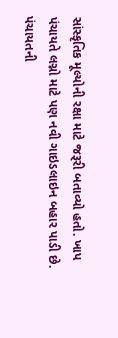સાંસ્કૃતિક મૂલ્યોની રક્ષા માટે જરૂરી બતાવ્યો હતો. ખાપ પંચાયતે લગ્નો માટે પણ નવી ગાઇડલાઇન બહાર પાડી છે. પંચાયતની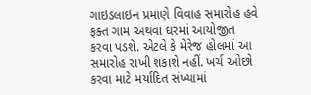ગાઇડલાઇન પ્રમાણે વિવાહ સમારોહ હવે ફક્ત ગામ અથવા ઘરમાં આયોજીત કરવા પડશે. એટલે કે મેરેજ હોલમાં આ સમારોહ રાખી શકાશે નહીં. ખર્ચ ઓછો કરવા માટે મર્યાદિત સંખ્યામાં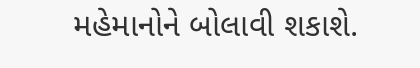મહેમાનોને બોલાવી શકાશે.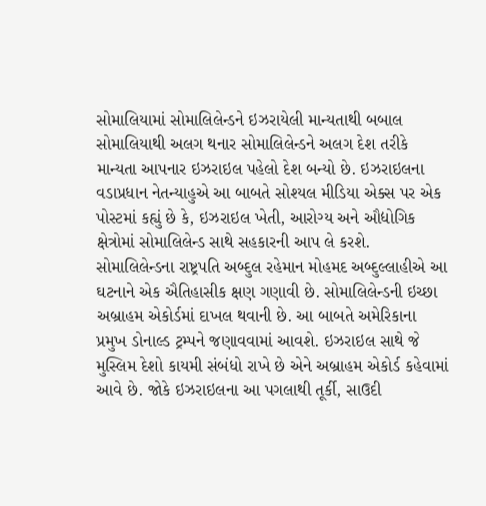સોમાલિયામાં સોમાલિલેન્ડને ઇઝરાયેલી માન્યતાથી બબાલ
સોમાલિયાથી અલગ થનાર સોમાલિલેન્ડને અલગ દેશ તરીકે માન્યતા આપનાર ઇઝરાઇલ પહેલો દેશ બન્યો છે. ઇઝરાઇલના વડાપ્રધાન નેતન્યાહુએ આ બાબતે સોશ્યલ મીડિયા એક્સ પર એક પોસ્ટમાં કહ્યું છે કે, ઇઝરાઇલ ખેતી, આરોગ્ય અને ઔદ્યોગિક ક્ષેત્રોમાં સોમાલિલેન્ડ સાથે સહકારની આપ લે કરશે. સોમાલિલેન્ડના રાષ્ટ્રપતિ અબ્દુલ રહેમાન મોહમદ અબ્દુલ્લાહીએ આ ઘટનાને એક ઐતિહાસીક ક્ષણ ગણાવી છે. સોમાલિલેન્ડની ઇચ્છા અબ્રાહમ એકોર્ડમાં દાખલ થવાની છે. આ બાબતે અમેરિકાના પ્રમુખ ડોનાલ્ડ ટ્રમ્પને જણાવવામાં આવશે. ઇઝરાઇલ સાથે જે મુસ્લિમ દેશો કાયમી સંબંધો રાખે છે એને અબ્રાહમ એકોર્ડ કહેવામાં આવે છે. જોકે ઇઝરાઇલના આ પગલાથી તૂર્કી, સાઉદી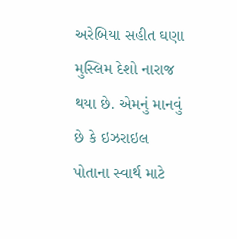અરેબિયા સહીત ઘણા મુસ્લિમ દેશો નારાજ થયા છે. એમનું માનવું છે કે ઇઝરાઇલ પોતાના સ્વાર્થ માટે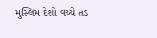મુસ્લિમ દેશો વચ્ચે તડ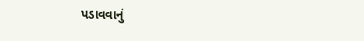પડાવવાનું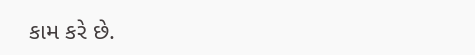કામ કરે છે.